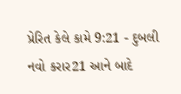પ્રેરિત કેલે કામે 9:21 - દુબલી નવો કરાર21 આને બાદે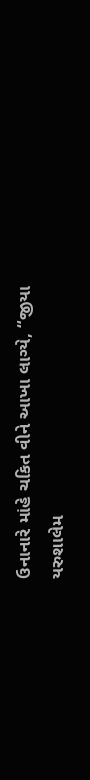ઉનાનારે માંહે ચકિત વીને આખા લાગ્યે, “જીયા યરુશાલેમ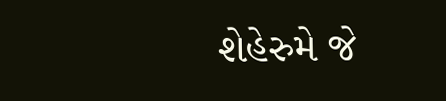શેહેરુમે જે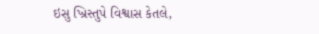ઇસુ ખ્રિસ્તુપે વિશ્વાસ કેતલે,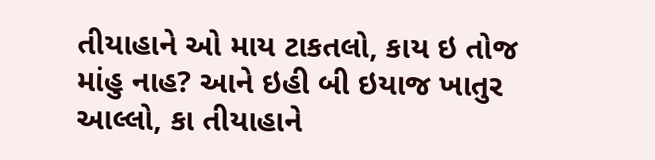તીયાહાને ઓ માય ટાકતલો, કાય ઇ તોજ માંહુ નાહ? આને ઇહી બી ઇયાજ ખાતુર આલ્લો, કા તીયાહાને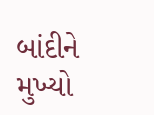બાંદીને મુખ્યો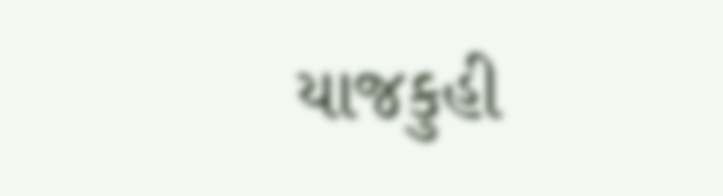યાજકુહી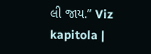લી જાય.” Viz kapitola |